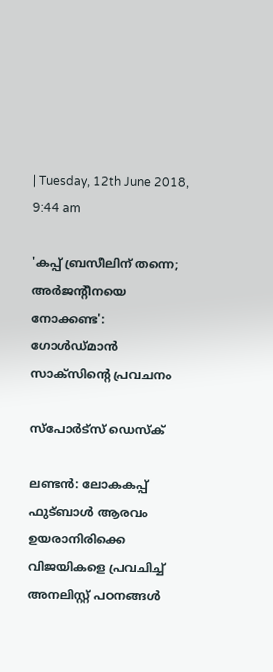| Tuesday, 12th June 2018, 9:44 am

'കപ്പ് ബ്രസീലിന് തന്നെ; അര്‍ജന്റീനയെ നോക്കണ്ട': ഗോള്‍ഡ്മാന്‍ സാക്‌സിന്റെ പ്രവചനം

സ്പോര്‍ട്സ് ഡെസ്‌ക്

ലണ്ടന്‍: ലോകകപ്പ് ഫുട്ബാള്‍ ആരവം ഉയരാനിരിക്കെ വിജയികളെ പ്രവചിച്ച് അനലിസ്റ്റ് പഠനങ്ങള്‍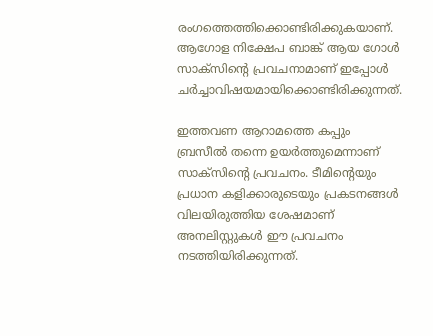രംഗത്തെത്തിക്കൊണ്ടിരിക്കുകയാണ്. ആഗോള നിക്ഷേപ ബാങ്ക് ആയ ഗോള്‍ സാക്‌സിന്റെ പ്രവചനാമാണ് ഇപ്പോള്‍ ചര്‍ച്ചാവിഷയമായിക്കൊണ്ടിരിക്കുന്നത്.

ഇത്തവണ ആറാമത്തെ കപ്പും ബ്രസീല്‍ തന്നെ ഉയര്‍ത്തുമെന്നാണ് സാക്‌സിന്റെ പ്രവചനം. ടീമിന്റെയും പ്രധാന കളിക്കാരുടെയും പ്രകടനങ്ങള്‍ വിലയിരുത്തിയ ശേഷമാണ് അനലിസ്റ്റുകള്‍ ഈ പ്രവചനം നടത്തിയിരിക്കുന്നത്.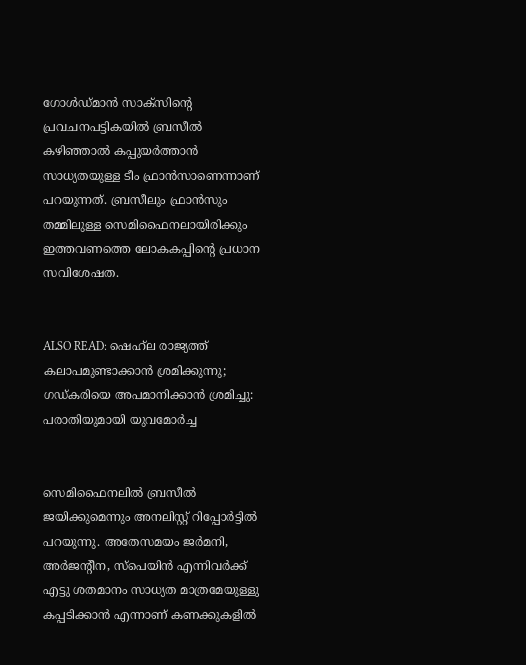ഗോള്‍ഡ്മാന്‍ സാക്‌സിന്റെ പ്രവചനപട്ടികയില്‍ ബ്രസീല്‍ കഴിഞ്ഞാല്‍ കപ്പുയര്‍ത്താന്‍ സാധ്യതയുള്ള ടീം ഫ്രാന്‍സാണെന്നാണ് പറയുന്നത്. ബ്രസീലും ഫ്രാന്‍സും തമ്മിലുള്ള സെമിഫൈനലായിരിക്കും ഇത്തവണത്തെ ലോകകപ്പിന്റെ പ്രധാന സവിശേഷത.


ALSO READ: ഷെഹ്‌ല രാജ്യത്ത് കലാപമുണ്ടാക്കാന്‍ ശ്രമിക്കുന്നു; ഗഡ്കരിയെ അപമാനിക്കാന്‍ ശ്രമിച്ചു: പരാതിയുമായി യുവമോര്‍ച്ച


സെമിഫൈനലില്‍ ബ്രസീല്‍ ജയിക്കുമെന്നും അനലിസ്റ്റ് റിപ്പോര്‍ട്ടില്‍ പറയുന്നു. അതേസമയം ജര്‍മനി, അര്‍ജന്റീന, സ്‌പെയിന്‍ എന്നിവര്‍ക്ക് എട്ടു ശതമാനം സാധ്യത മാത്രമേയുള്ളു കപ്പടിക്കാന്‍ എന്നാണ് കണക്കുകളില്‍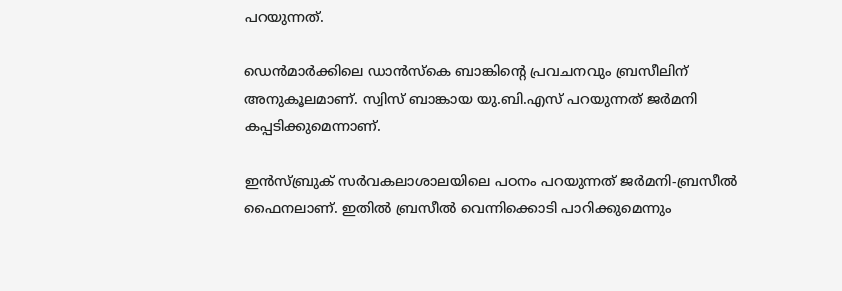പറയുന്നത്.

ഡെന്‍മാര്‍ക്കിലെ ഡാന്‍സ്‌കെ ബാങ്കിന്റെ പ്രവചനവും ബ്രസീലിന് അനുകൂലമാണ്. സ്വിസ് ബാങ്കായ യു.ബി.എസ് പറയുന്നത് ജര്‍മനി കപ്പടിക്കുമെന്നാണ്.

ഇന്‍സ്ബ്രുക് സര്‍വകലാശാലയിലെ പഠനം പറയുന്നത് ജര്‍മനി-ബ്രസീല്‍ ഫൈനലാണ്. ഇതില്‍ ബ്രസീല്‍ വെന്നിക്കൊടി പാറിക്കുമെന്നും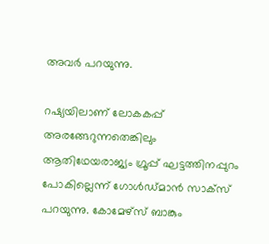അവര്‍ പറയുന്നു.

റഷ്യയിലാണ് ലോകകപ്പ് അരങ്ങേറുന്നതെങ്കിലും ആതിഥേയരാജ്യം ഗ്രൂപ്പ് ഘട്ടത്തിനപ്പുറം പോകില്ലെന്ന് ഗോള്‍ഡ്മാന്‍ സാക്സ് പറയുന്നു. കോമേഴ്സ് ബാങ്കും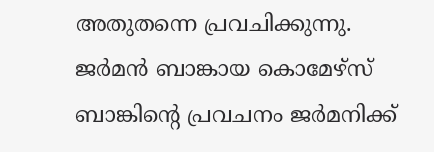അതുതന്നെ പ്രവചിക്കുന്നു. ജര്‍മന്‍ ബാങ്കായ കൊമേഴ്സ് ബാങ്കിന്റെ പ്രവചനം ജര്‍മനിക്ക്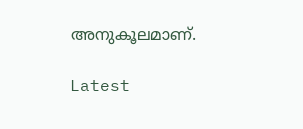അനുകൂലമാണ്.

Latest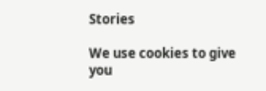Stories

We use cookies to give you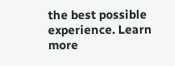the best possible experience. Learn more